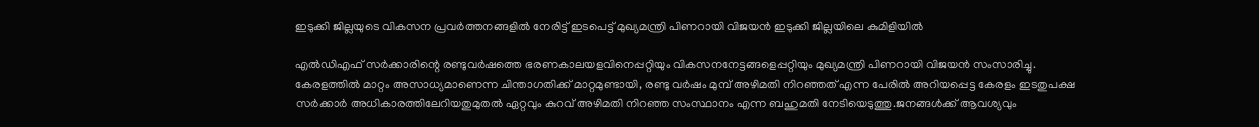ഇടുക്കി ജില്ലയുടെ വികസന പ്രവർത്തനങ്ങളിൽ നേരിട്ട് ഇടപെട്ട് മുഖ്യമന്ത്രി പിണറായി വിജയൻ ഇടുക്കി ജില്ലയിലെ കുമിളിയിൽ

എൽഡിഎഫ് സർക്കാരിന്റെ രണ്ടുവർഷത്തെ ഭരണകാലയളവിനെപ്പറ്റിയും വികസനനേട്ടങ്ങളെപ്പറ്റിയും മുഖ്യമന്ത്രി പിണറായി വിജയൻ സംസാരിച്ചു. കേരളത്തിൽ മാറ്റം അസാധ്യമാണെന്ന ചിന്താഗതിക്ക് മാറ്റമുണ്ടായി, രണ്ടു വർഷം മുമ്പ് അഴിമതി നിറഞ്ഞത് എന്ന പേരിൽ അറിയപ്പെട്ട കേരളം ഇടതുപക്ഷ സർക്കാർ അധികാരത്തിലേറിയതുമുതൽ ഏറ്റവും കുറവ് അഴിമതി നിറഞ്ഞ സംസ്ഥാനം എന്ന ബഹുമതി നേടിയെടുത്തു.ജനങ്ങൾക്ക് ആവശ്യവും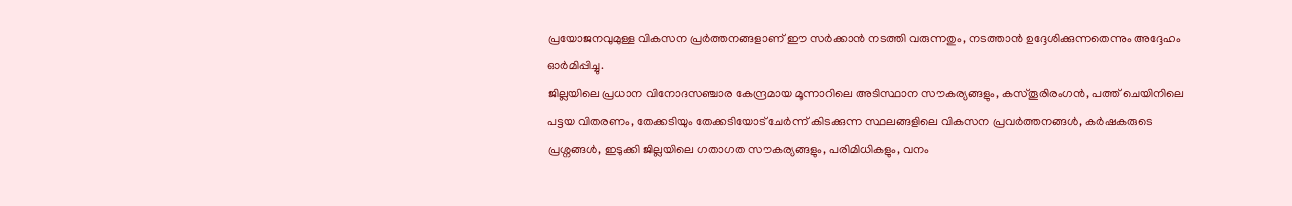പ്രയോജനവുമുള്ള വികസന പ്രർത്തനങ്ങളാണ് ഈ സർക്കാൻ നടത്തി വരുന്നതും, നടത്താൻ ഉദ്ദേശിക്കുന്നതെന്നും അദ്ദേഹം ഓർമിപ്പിച്ചു.
ജില്ലയിലെ പ്രധാന വിനോദസഞ്ചാര കേന്ദ്രമായ മൂന്നാറിലെ അടിസ്ഥാന സൗകര്യങ്ങളും, കസ്തൂരിരംഗൻ, പത്ത് ചെയിനിലെ പട്ടയ വിതരണം, തേക്കടിയും തേക്കടിയോട് ചേർന്ന് കിടക്കുന്ന സ്ഥലങ്ങളിലെ വികസന പ്രവർത്തനങ്ങൾ, കർഷകരുടെ പ്രശ്നങ്ങൾ, ഇടുക്കി ജില്ലയിലെ ഗതാഗത സൗകര്യങ്ങളും, പരിമിധികളും, വനം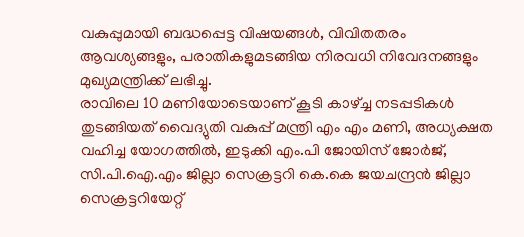വകുപ്പുമായി ബദ്ധപ്പെട്ട വിഷയങ്ങൾ, വിവിതതരം ആവശ്യങ്ങളും, പരാതികളുമടങ്ങിയ നിരവധി നിവേദനങ്ങളും മുഖ്യമന്ത്രിക്ക് ലഭിച്ചു.
രാവിലെ 10 മണിയോടെയാണ് കൂടി കാഴ്ച്ച നടപ്പടികൾ തുടങ്ങിയത് വൈദ്യുതി വകുപ്പ് മന്ത്രി എം എം മണി, അധ്യക്ഷത വഹിച്ച യോഗത്തിൽ, ഇടുക്കി എം.പി ജോയിസ് ജോർജ്, സി.പി.ഐ.എം ജില്ലാ സെക്രട്ടറി കെ.കെ ജയചന്ദ്രൻ ജില്ലാ സെക്രട്ടറിയേറ്റ്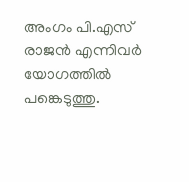അംഗം പി.എസ് രാജൻ എന്നിവർ യോഗത്തിൽ പങ്കെടുത്തു.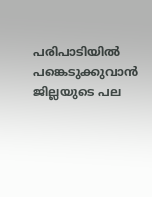പരിപാടിയിൽ പങ്കെടുക്കുവാൻ ജില്ലയുടെ പല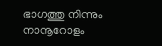ഭാഗത്തു നിന്നും നാനൂറോളം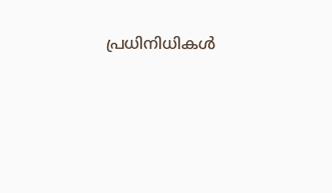പ്രധിനിധികൾ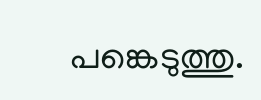പങ്കെടുത്തു.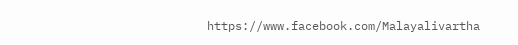https://www.facebook.com/Malayalivartha